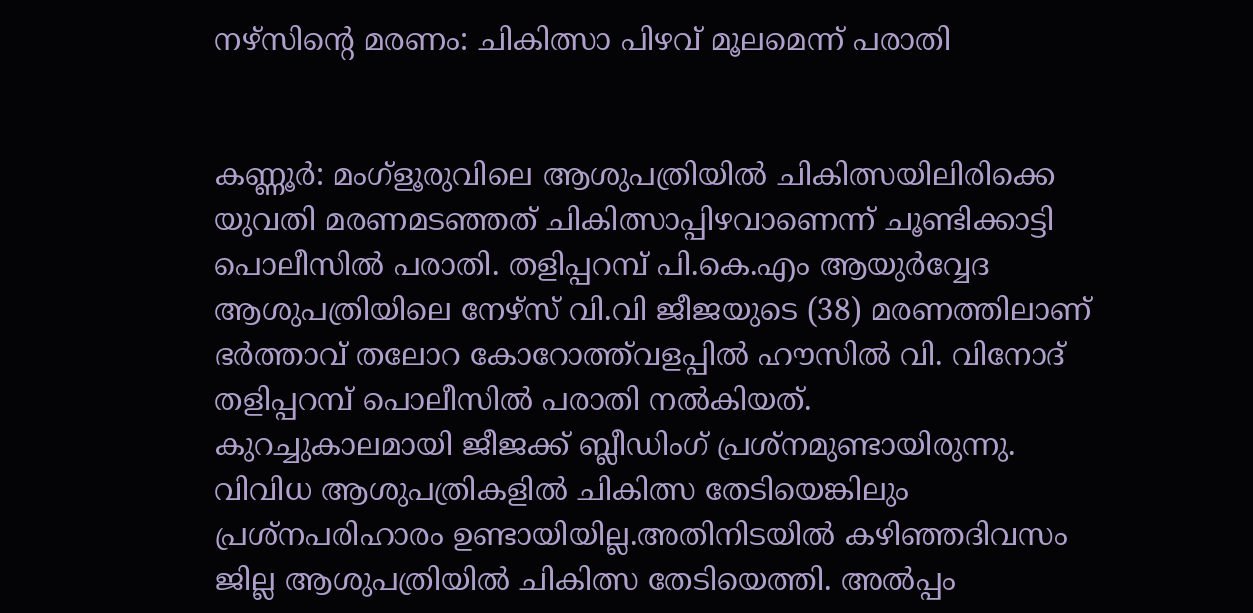നഴ്സിന്റെ മരണം: ചികിത്സാ പിഴവ് മൂലമെന്ന് പരാതി


കണ്ണൂർ: മംഗ്ളൂരുവിലെ ആശുപത്രിയില്‍ ചികിത്സയിലിരിക്കെ യുവതി മരണമടഞ്ഞത് ചികിത്സാപ്പിഴവാണെന്ന് ചൂണ്ടിക്കാട്ടി പൊലീസില്‍ പരാതി. തളിപ്പറമ്പ് പി.കെ.എം ആയുര്‍വ്വേദ ആശുപത്രിയിലെ നേഴ്‌സ് വി.വി ജീജയുടെ (38) മരണത്തിലാണ് ഭര്‍ത്താവ് തലോറ കോറോത്ത്‌വളപ്പില്‍ ഹൗസില്‍ വി. വിനോദ് തളിപ്പറമ്പ് പൊലീസില്‍ പരാതി നല്‍കിയത്.
കുറച്ചുകാലമായി ജീജക്ക് ബ്ലീഡിംഗ് പ്രശ്‌നമുണ്ടായിരുന്നു. വിവിധ ആശുപത്രികളിൽ ചികിത്സ തേടിയെങ്കിലും പ്രശ്നപരിഹാരം ഉണ്ടായിയില്ല.അതിനിടയില്‍ കഴിഞ്ഞദിവസം ജില്ല ആശുപത്രിയില്‍ ചികിത്സ തേടിയെത്തി. അല്‍പ്പം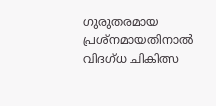ഗുരുതരമായ പ്രശ്‌നമായതിനാല്‍ വിദഗ്ധ ചികിത്സ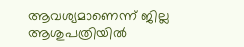ആവശ്യമാണെന്ന് ജില്ല ആശുപത്രിയില്‍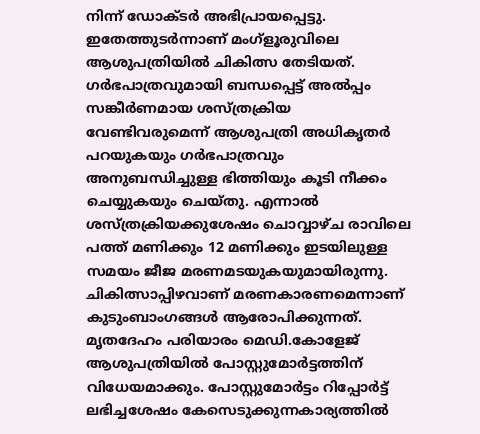നിന്ന് ഡോക്ടർ അഭിപ്രായപ്പെട്ടു. ഇതേത്തുടര്‍ന്നാണ് മംഗ്ളൂരുവിലെ ആശുപത്രിയില്‍ ചികിത്സ തേടിയത്. ഗര്‍ഭപാത്രവുമായി ബന്ധപ്പെട്ട് അല്‍പ്പം സങ്കീര്‍ണമായ ശസ്ത്രക്രിയ വേണ്ടിവരുമെന്ന് ആശുപത്രി അധികൃതര്‍ പറയുകയും ഗര്‍ഭപാത്രവും അനുബന്ധിച്ചുള്ള ഭിത്തിയും കൂടി നീക്കം ചെയ്യുകയും ചെയ്തു. എന്നാല്‍ ശസ്ത്രക്രിയക്കുശേഷം ചൊവ്വാഴ്ച രാവിലെ പത്ത് മണിക്കും 12 മണിക്കും ഇടയിലുള്ള സമയം ജീജ മരണമടയുകയുമായിരുന്നു. ചികിത്സാപ്പിഴവാണ് മരണകാരണമെന്നാണ് കുടുംബാംഗങ്ങള്‍ ആരോപിക്കുന്നത്. മൃതദേഹം പരിയാരം മെഡി.കോളേജ് ആശുപത്രിയില്‍ പോസ്റ്റുമോര്‍ട്ടത്തിന് വിധേയമാക്കും. പോസ്റ്റുമോര്‍ട്ടം റിപ്പോര്‍ട്ട് ലഭിച്ചശേഷം കേസെടുക്കുന്നകാര്യത്തില്‍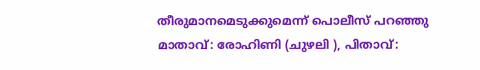തീരുമാനമെടുക്കുമെന്ന് പൊലീസ് പറഞ്ഞു
മാതാവ്: രോഹിണി (ചുഴലി ), പിതാവ്: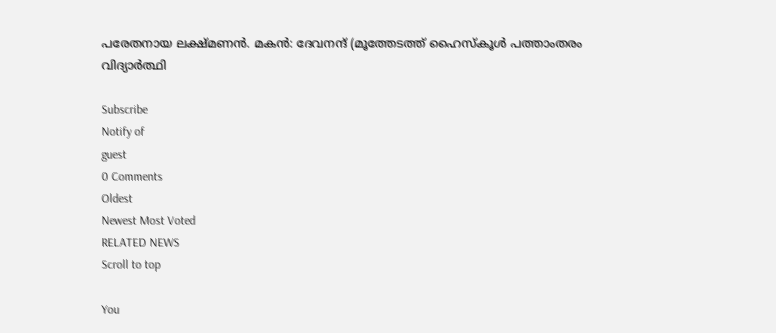പരേതനായ ലക്ഷ്മണന്‍. മകന്‍: ദേവനന്ദ് (മൂത്തേടത്ത് ഹൈസ്‌കൂള്‍ പത്താംതരം വിദ്യാര്‍ത്ഥി

Subscribe
Notify of
guest
0 Comments
Oldest
Newest Most Voted
RELATED NEWS
Scroll to top

You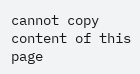cannot copy content of this page